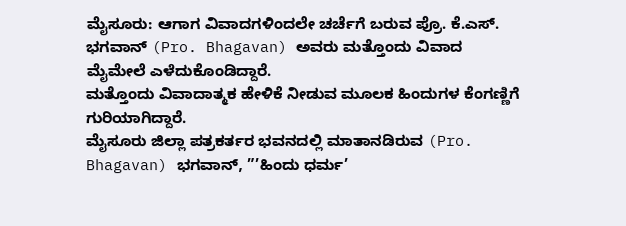ಮೈಸೂರು: ಆಗಾಗ ವಿವಾದಗಳಿಂದಲೇ ಚರ್ಚೆಗೆ ಬರುವ ಪ್ರೊ. ಕೆ.ಎಸ್. ಭಗವಾನ್ (Pro. Bhagavan) ಅವರು ಮತ್ತೊಂದು ವಿವಾದ ಮೈಮೇಲೆ ಎಳೆದುಕೊಂಡಿದ್ದಾರೆ.
ಮತ್ತೊಂದು ವಿವಾದಾತ್ಮಕ ಹೇಳಿಕೆ ನೀಡುವ ಮೂಲಕ ಹಿಂದುಗಳ ಕೆಂಗಣ್ಣಿಗೆ ಗುರಿಯಾಗಿದ್ದಾರೆ.
ಮೈಸೂರು ಜಿಲ್ಲಾ ಪತ್ರಕರ್ತರ ಭವನದಲ್ಲಿ ಮಾತಾನಡಿರುವ (Pro. Bhagavan) ಭಗವಾನ್, ”’ಹಿಂದು ಧರ್ಮ’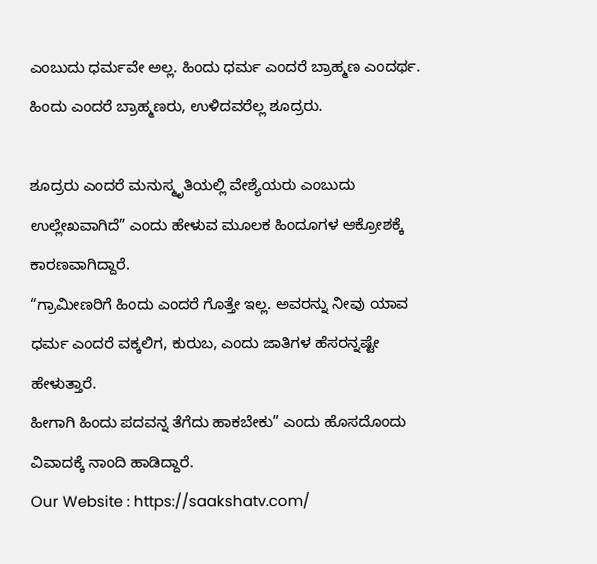ಎಂಬುದು ಧರ್ಮವೇ ಅಲ್ಲ. ಹಿಂದು ಧರ್ಮ ಎಂದರೆ ಬ್ರಾಹ್ಮಣ ಎಂದರ್ಥ. ಹಿಂದು ಎಂದರೆ ಬ್ರಾಹ್ಮಣರು, ಉಳಿದವರೆಲ್ಲ ಶೂದ್ರರು.

ಶೂದ್ರರು ಎಂದರೆ ಮನುಸ್ಮೃತಿಯಲ್ಲಿ ವೇಶ್ಯೆಯರು ಎಂಬುದು ಉಲ್ಲೇಖವಾಗಿದೆ” ಎಂದು ಹೇಳುವ ಮೂಲಕ ಹಿಂದೂಗಳ ಆಕ್ರೋಶಕ್ಕೆ ಕಾರಣವಾಗಿದ್ದಾರೆ.
“ಗ್ರಾಮೀಣರಿಗೆ ಹಿಂದು ಎಂದರೆ ಗೊತ್ತೇ ಇಲ್ಲ. ಅವರನ್ನು ನೀವು ಯಾವ ಧರ್ಮ ಎಂದರೆ ವಕ್ಕಲಿಗ, ಕುರುಬ, ಎಂದು ಜಾತಿಗಳ ಹೆಸರನ್ನಷ್ಟೇ ಹೇಳುತ್ತಾರೆ.
ಹೀಗಾಗಿ ಹಿಂದು ಪದವನ್ನ ತೆಗೆದು ಹಾಕಬೇಕು” ಎಂದು ಹೊಸದೊಂದು ವಿವಾದಕ್ಕೆ ನಾಂದಿ ಹಾಡಿದ್ದಾರೆ.
Our Website : https://saakshatv.com/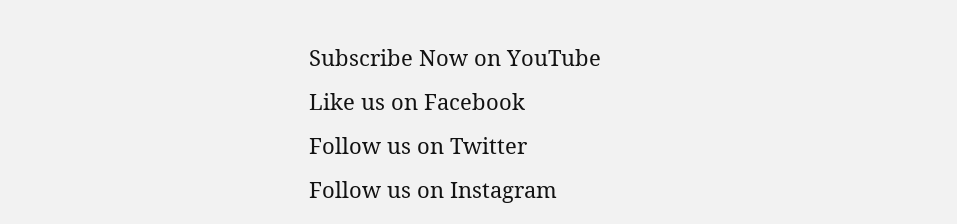Subscribe Now on YouTube
Like us on Facebook
Follow us on Twitter
Follow us on Instagram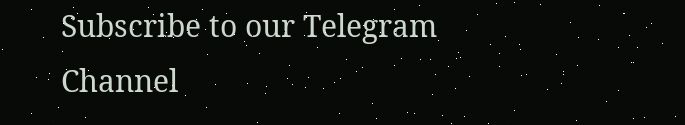Subscribe to our Telegram Channel